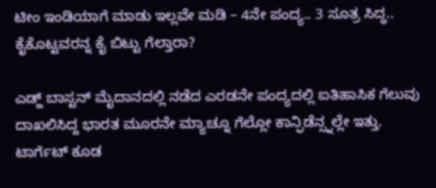ಟೀಂ ಇಂಡಿಯಾಗೆ ಮಾಡು ಇಲ್ಲವೇ ಮಡಿ – 4ನೇ ಪಂದ್ಯ.. 3 ಸೂತ್ರ ಸಿದ್ಧ.. ಕೈಕೊಟ್ಟವರನ್ನ ಕೈ ಬಿಟ್ಟು ಗೆಲ್ತಾರಾ?

ಎಡ್ಜ್ ಬಾಸ್ಟನ್ ಮೈದಾನದಲ್ಲಿ ನಡೆದ ಎರಡನೇ ಪಂದ್ಯದಲ್ಲಿ ಐತಿಹಾಸಿಕ ಗೆಲುವು ದಾಖಲಿಸಿದ್ದ ಭಾರತ ಮೂರನೇ ಮ್ಯಾಚ್ನೂ ಗೆಲ್ಲೋ ಕಾನ್ಫಿಡೆನ್ಸ್ನಲ್ಲೇ ಇತ್ತು. ಟಾರ್ಗೆಟ್ ಕೂಡ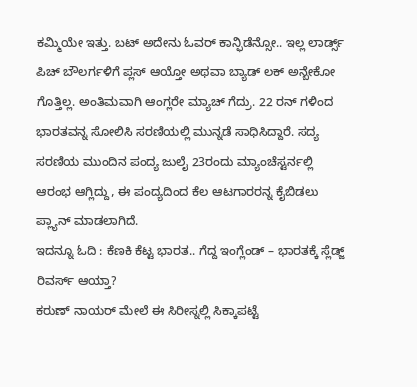ಕಮ್ಮಿಯೇ ಇತ್ತು. ಬಟ್ ಅದೇನು ಓವರ್ ಕಾನ್ಫಿಡೆನ್ಸೋ.. ಇಲ್ಲ ಲಾರ್ಡ್ಸ್ ಪಿಚ್ ಬೌಲರ್ಗಳಿಗೆ ಪ್ಲಸ್ ಆಯ್ತೋ ಅಥವಾ ಬ್ಯಾಡ್ ಲಕ್ ಅನ್ಬೇಕೋ ಗೊತ್ತಿಲ್ಲ. ಅಂತಿಮವಾಗಿ ಆಂಗ್ಲರೇ ಮ್ಯಾಚ್ ಗೆದ್ರು. 22 ರನ್ ಗಳಿಂದ ಭಾರತವನ್ನ ಸೋಲಿಸಿ ಸರಣಿಯಲ್ಲಿ ಮುನ್ನಡೆ ಸಾಧಿಸಿದ್ದಾರೆ. ಸದ್ಯ ಸರಣಿಯ ಮುಂದಿನ ಪಂದ್ಯ ಜುಲೈ 23ರಂದು ಮ್ಯಾಂಚೆಸ್ಟರ್ನಲ್ಲಿ ಆರಂಭ ಆಗ್ಲಿದ್ದು, ಈ ಪಂದ್ಯದಿಂದ ಕೆಲ ಆಟಗಾರರನ್ನ ಕೈಬಿಡಲು ಪ್ಲ್ಯಾನ್ ಮಾಡಲಾಗಿದೆ.
ಇದನ್ನೂ ಓದಿ : ಕೆಣಕಿ ಕೆಟ್ಟ ಭಾರತ.. ಗೆದ್ದ ಇಂಗ್ಲೆಂಡ್ – ಭಾರತಕ್ಕೆ ಸ್ಲೆಡ್ಜ್ ರಿವರ್ಸ್ ಆಯ್ತಾ?
ಕರುಣ್ ನಾಯರ್ ಮೇಲೆ ಈ ಸಿರೀಸ್ನಲ್ಲಿ ಸಿಕ್ಕಾಪಟ್ಟೆ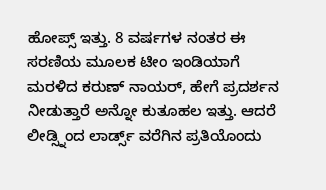ಹೋಪ್ಸ್ ಇತ್ತು. 8 ವರ್ಷಗಳ ನಂತರ ಈ ಸರಣಿಯ ಮೂಲಕ ಟೀಂ ಇಂಡಿಯಾಗೆ ಮರಳಿದ ಕರುಣ್ ನಾಯರ್, ಹೇಗೆ ಪ್ರದರ್ಶನ ನೀಡುತ್ತಾರೆ ಅನ್ನೋ ಕುತೂಹಲ ಇತ್ತು. ಆದರೆ ಲೀಡ್ಸ್ನಿಂದ ಲಾರ್ಡ್ಸ್ ವರೆಗಿನ ಪ್ರತಿಯೊಂದು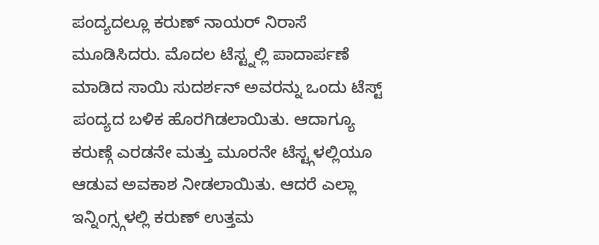ಪಂದ್ಯದಲ್ಲೂ ಕರುಣ್ ನಾಯರ್ ನಿರಾಸೆ ಮೂಡಿಸಿದರು. ಮೊದಲ ಟೆಸ್ಟ್ನಲ್ಲಿ ಪಾದಾರ್ಪಣೆ ಮಾಡಿದ ಸಾಯಿ ಸುದರ್ಶನ್ ಅವರನ್ನು ಒಂದು ಟೆಸ್ಟ್ ಪಂದ್ಯದ ಬಳಿಕ ಹೊರಗಿಡಲಾಯಿತು. ಆದಾಗ್ಯೂ ಕರುಣ್ಗೆ ಎರಡನೇ ಮತ್ತು ಮೂರನೇ ಟೆಸ್ಟ್ಗಳಲ್ಲಿಯೂ ಆಡುವ ಅವಕಾಶ ನೀಡಲಾಯಿತು. ಆದರೆ ಎಲ್ಲಾ ಇನ್ನಿಂಗ್ಸ್ಗಳಲ್ಲಿ ಕರುಣ್ ಉತ್ತಮ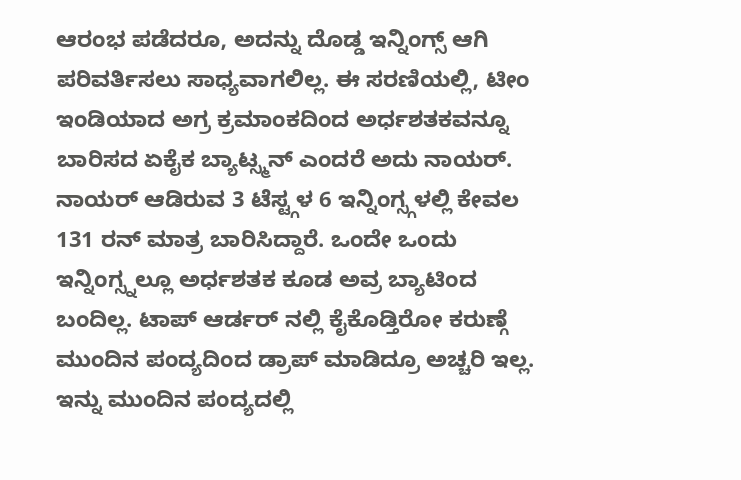ಆರಂಭ ಪಡೆದರೂ, ಅದನ್ನು ದೊಡ್ಡ ಇನ್ನಿಂಗ್ಸ್ ಆಗಿ ಪರಿವರ್ತಿಸಲು ಸಾಧ್ಯವಾಗಲಿಲ್ಲ. ಈ ಸರಣಿಯಲ್ಲಿ, ಟೀಂ ಇಂಡಿಯಾದ ಅಗ್ರ ಕ್ರಮಾಂಕದಿಂದ ಅರ್ಧಶತಕವನ್ನೂ ಬಾರಿಸದ ಏಕೈಕ ಬ್ಯಾಟ್ಸ್ಮನ್ ಎಂದರೆ ಅದು ನಾಯರ್. ನಾಯರ್ ಆಡಿರುವ 3 ಟೆಸ್ಟ್ಗಳ 6 ಇನ್ನಿಂಗ್ಸ್ಗಳಲ್ಲಿ ಕೇವಲ 131 ರನ್ ಮಾತ್ರ ಬಾರಿಸಿದ್ದಾರೆ. ಒಂದೇ ಒಂದು ಇನ್ನಿಂಗ್ಸ್ನಲ್ಲೂ ಅರ್ಧಶತಕ ಕೂಡ ಅವ್ರ ಬ್ಯಾಟಿಂದ ಬಂದಿಲ್ಲ. ಟಾಪ್ ಆರ್ಡರ್ ನಲ್ಲಿ ಕೈಕೊಡ್ತಿರೋ ಕರುಣ್ಗೆ ಮುಂದಿನ ಪಂದ್ಯದಿಂದ ಡ್ರಾಪ್ ಮಾಡಿದ್ರೂ ಅಚ್ಚರಿ ಇಲ್ಲ.
ಇನ್ನು ಮುಂದಿನ ಪಂದ್ಯದಲ್ಲಿ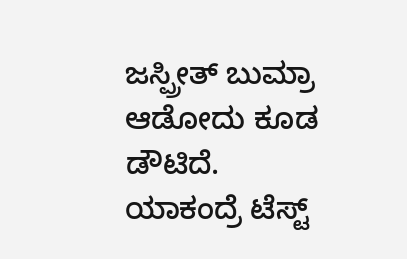ಜಸ್ಪ್ರೀತ್ ಬುಮ್ರಾ ಆಡೋದು ಕೂಡ ಡೌಟಿದೆ. ಯಾಕಂದ್ರೆ ಟೆಸ್ಟ್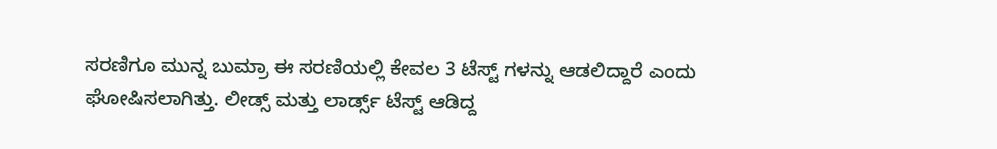ಸರಣಿಗೂ ಮುನ್ನ ಬುಮ್ರಾ ಈ ಸರಣಿಯಲ್ಲಿ ಕೇವಲ 3 ಟೆಸ್ಟ್ ಗಳನ್ನು ಆಡಲಿದ್ದಾರೆ ಎಂದು ಘೋಷಿಸಲಾಗಿತ್ತು. ಲೀಡ್ಸ್ ಮತ್ತು ಲಾರ್ಡ್ಸ್ ಟೆಸ್ಟ್ ಆಡಿದ್ದ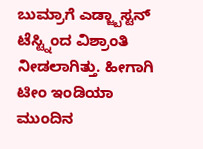ಬುಮ್ರಾಗೆ ಎಡ್ಜ್ಬಾಸ್ಟನ್ ಟೆಸ್ಟ್ನಿಂದ ವಿಶ್ರಾಂತಿ ನೀಡಲಾಗಿತ್ತು. ಹೀಗಾಗಿ ಟೀಂ ಇಂಡಿಯಾ ಮುಂದಿನ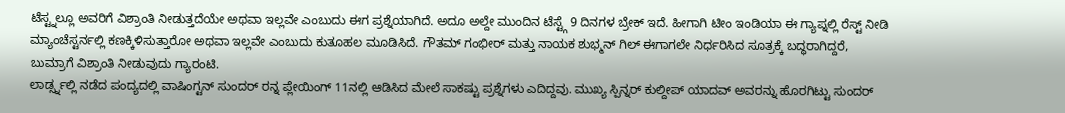ಟೆಸ್ಟ್ನಲ್ಲೂ ಅವರಿಗೆ ವಿಶ್ರಾಂತಿ ನೀಡುತ್ತದೆಯೇ ಅಥವಾ ಇಲ್ಲವೇ ಎಂಬುದು ಈಗ ಪ್ರಶ್ನೆಯಾಗಿದೆ. ಅದೂ ಅಲ್ದೇ ಮುಂದಿನ ಟೆಸ್ಟ್ಗೆ 9 ದಿನಗಳ ಬ್ರೇಕ್ ಇದೆ. ಹೀಗಾಗಿ ಟೀಂ ಇಂಡಿಯಾ ಈ ಗ್ಯಾಪ್ನಲ್ಲಿ ರೆಸ್ಟ್ ನೀಡಿ ಮ್ಯಾಂಚೆಸ್ಟರ್ನಲ್ಲಿ ಕಣಕ್ಕಿಳಿಸುತ್ತಾರೋ ಅಥವಾ ಇಲ್ಲವೇ ಎಂಬುದು ಕುತೂಹಲ ಮೂಡಿಸಿದೆ. ಗೌತಮ್ ಗಂಭೀರ್ ಮತ್ತು ನಾಯಕ ಶುಭ್ಮನ್ ಗಿಲ್ ಈಗಾಗಲೇ ನಿರ್ಧರಿಸಿದ ಸೂತ್ರಕ್ಕೆ ಬದ್ಧರಾಗಿದ್ದರೆ, ಬುಮ್ರಾಗೆ ವಿಶ್ರಾಂತಿ ನೀಡುವುದು ಗ್ಯಾರಂಟಿ.
ಲಾರ್ಡ್ಸ್ನಲ್ಲಿ ನಡೆದ ಪಂದ್ಯದಲ್ಲಿ ವಾಷಿಂಗ್ಟನ್ ಸುಂದರ್ ರನ್ನ ಪ್ಲೇಯಿಂಗ್ 11ನಲ್ಲಿ ಆಡಿಸಿದ ಮೇಲೆ ಸಾಕಷ್ಟು ಪ್ರಶ್ನೆಗಳು ಎದಿದ್ದವು. ಮುಖ್ಯ ಸ್ಪಿನ್ನರ್ ಕುಲ್ದೀಪ್ ಯಾದವ್ ಅವರನ್ನು ಹೊರಗಿಟ್ಟು ಸುಂದರ್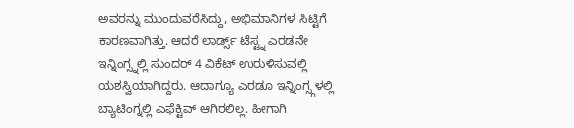ಅವರನ್ನು ಮುಂದುವರೆಸಿದ್ದು, ಅಭಿಮಾನಿಗಳ ಸಿಟ್ಟಿಗೆ ಕಾರಣವಾಗಿತ್ತು. ಆದರೆ ಲಾರ್ಡ್ಸ್ ಟೆಸ್ಟ್ನ ಎರಡನೇ ಇನ್ನಿಂಗ್ಸ್ನಲ್ಲಿ ಸುಂದರ್ 4 ವಿಕೆಟ್ ಉರುಳಿಸುವಲ್ಲಿ ಯಶಸ್ವಿಯಾಗಿದ್ದರು. ಆದಾಗ್ಯೂ ಎರಡೂ ಇನ್ನಿಂಗ್ಸ್ಗಳಲ್ಲಿ ಬ್ಯಾಟಿಂಗ್ನಲ್ಲಿ ಎಫೆಕ್ಟಿವ್ ಆಗಿರಲಿಲ್ಲ. ಹೀಗಾಗಿ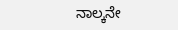ನಾಲ್ಕನೇ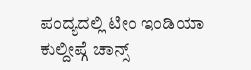ಪಂದ್ಯದಲ್ಲಿ ಟೀಂ ಇಂಡಿಯಾ ಕುಲ್ದೀಪ್ಗೆ ಚಾನ್ಸ್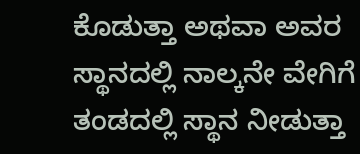ಕೊಡುತ್ತಾ ಅಥವಾ ಅವರ ಸ್ಥಾನದಲ್ಲಿ ನಾಲ್ಕನೇ ವೇಗಿಗೆ ತಂಡದಲ್ಲಿ ಸ್ಥಾನ ನೀಡುತ್ತಾ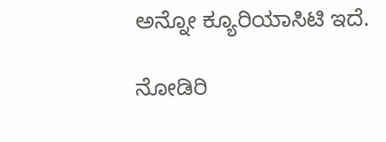ಅನ್ನೋ ಕ್ಯೂರಿಯಾಸಿಟಿ ಇದೆ.

ನೋಡಿರಿ